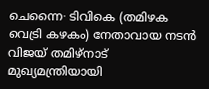ചെന്നൈ∙ ടിവികെ (തമിഴക വെട്രി കഴകം) നേതാവായ നടൻ വിജയ് തമിഴ്നാട് മുഖ്യമന്ത്രിയായി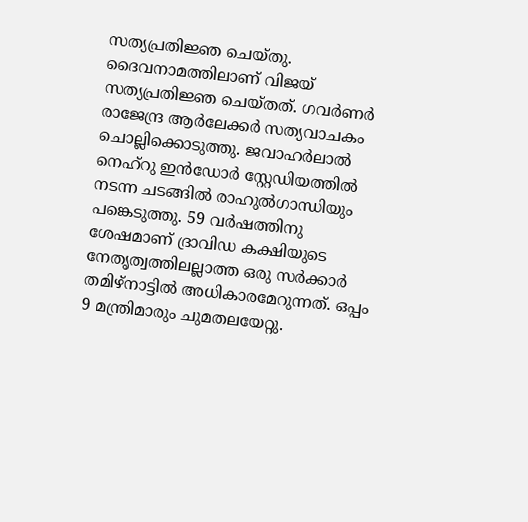സത്യപ്രതിജ്ഞ ചെയ്തു. ദൈവനാമത്തിലാണ് വിജയ് സത്യപ്രതിജ്ഞ ചെയ്തത്. ഗവർണർ രാജേന്ദ്ര ആർലേക്കർ സത്യവാചകം ചൊല്ലിക്കൊടുത്തു. ജവാഹർലാൽ നെഹ്റു ഇൻഡോർ സ്റ്റേഡിയത്തിൽ നടന്ന ചടങ്ങിൽ രാഹുൽഗാന്ധിയും പങ്കെടുത്തു. 59 വർഷത്തിനു ശേഷമാണ് ദ്രാവിഡ കക്ഷിയുടെ നേതൃത്വത്തിലല്ലാത്ത ഒരു സർക്കാർ തമിഴ്നാട്ടിൽ അധികാരമേറുന്നത്. ഒപ്പം 9 മന്ത്രിമാരും ചുമതലയേറ്റു.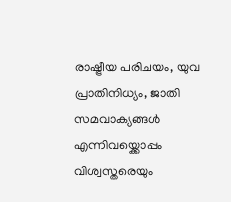രാഷ്ട്രീയ പരിചയം, യുവ പ്രാതിനിധ്യം, ജാതി സമവാക്യങ്ങൾ എന്നിവയ്ക്കൊപ്പം വിശ്വസ്തരെയും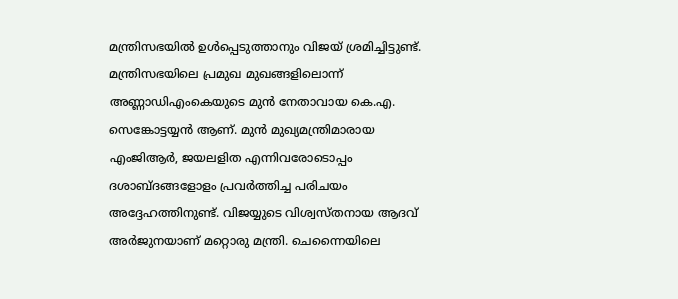മന്ത്രിസഭയിൽ ഉൾപ്പെടുത്താനും വിജയ് ശ്രമിച്ചിട്ടുണ്ട്. മന്ത്രിസഭയിലെ പ്രമുഖ മുഖങ്ങളിലൊന്ന് അണ്ണാഡിഎംകെയുടെ മുൻ നേതാവായ കെ.എ. സെങ്കോട്ടയ്യൻ ആണ്. മുൻ മുഖ്യമന്ത്രിമാരായ എംജിആർ, ജയലളിത എന്നിവരോടൊപ്പം ദശാബ്ദങ്ങളോളം പ്രവർത്തിച്ച പരിചയം അദ്ദേഹത്തിനുണ്ട്. വിജയ്യുടെ വിശ്വസ്തനായ ആദവ് അർജുനയാണ് മറ്റൊരു മന്ത്രി. ചെന്നൈയിലെ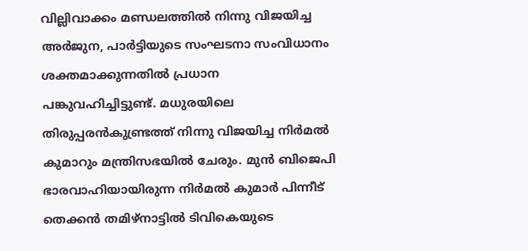വില്ലിവാക്കം മണ്ഡലത്തിൽ നിന്നു വിജയിച്ച അർജുന, പാർട്ടിയുടെ സംഘടനാ സംവിധാനം ശക്തമാക്കുന്നതിൽ പ്രധാന പങ്കുവഹിച്ചിട്ടുണ്ട്. മധുരയിലെ തിരുപ്പരൻകുണ്ട്രത്ത് നിന്നു വിജയിച്ച നിർമൽ കുമാറും മന്ത്രിസഭയിൽ ചേരും. മുൻ ബിജെപി ഭാരവാഹിയായിരുന്ന നിർമൽ കുമാർ പിന്നീട് തെക്കൻ തമിഴ്നാട്ടിൽ ടിവികെയുടെ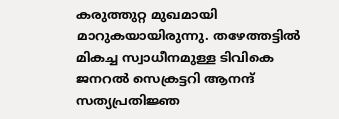കരുത്തുറ്റ മുഖമായി മാറുകയായിരുന്നു. തഴേത്തട്ടിൽ മികച്ച സ്വാധീനമുള്ള ടിവികെ ജനറൽ സെക്രട്ടറി ആനന്ദ് സത്യപ്രതിജ്ഞ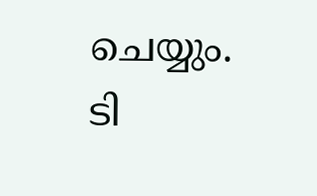ചെയ്യും. ടി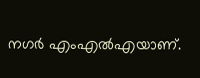നഗർ എംഎൽഎയാണ്.